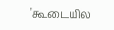'கூடையில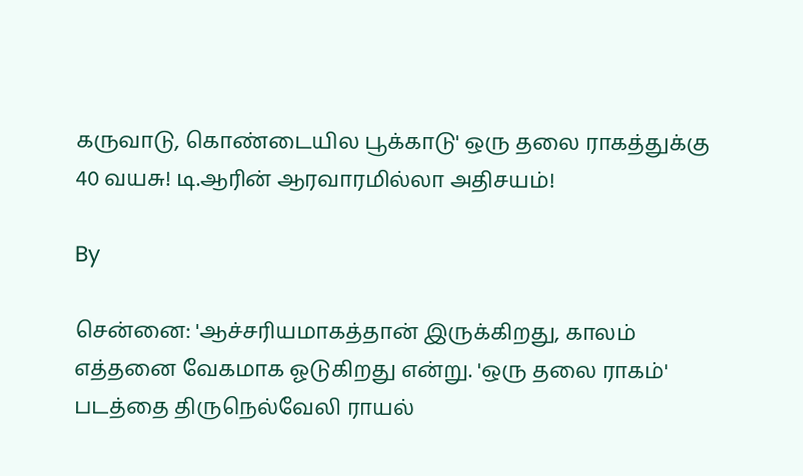கருவாடு, கொண்டையில பூக்காடு' ஒரு தலை ராகத்துக்கு 40 வயசு! டி.ஆரின் ஆரவாரமில்லா அதிசயம்!

By

சென்னை: 'ஆச்சரியமாகத்தான் இருக்கிறது, காலம் எத்தனை வேகமாக ஓடுகிறது என்று. 'ஒரு தலை ராகம்' படத்தை திருநெல்வேலி ராயல்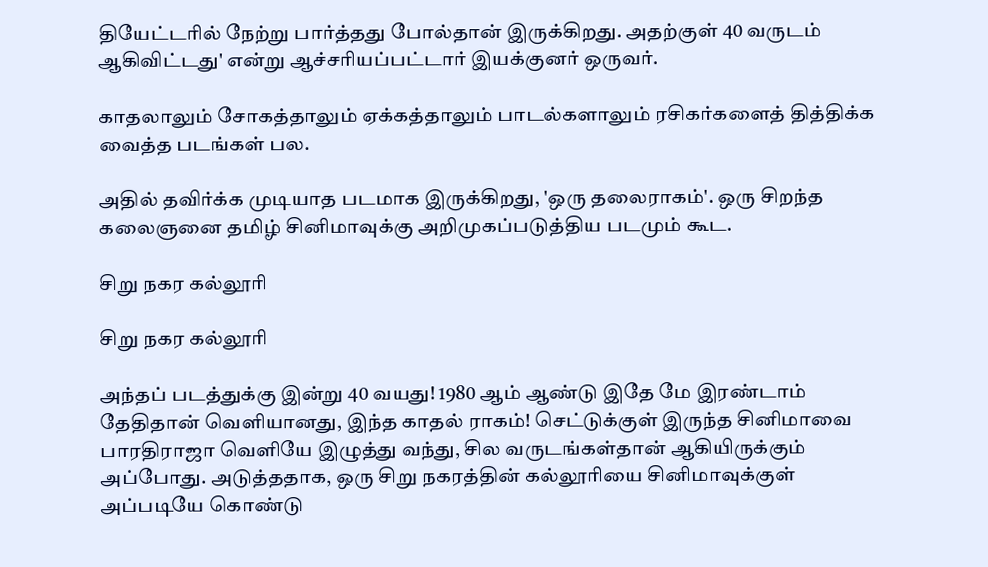தியேட்டரில் நேற்று பார்த்தது போல்தான் இருக்கிறது. அதற்குள் 40 வருடம் ஆகிவிட்டது' என்று ஆச்சரியப்பட்டார் இயக்குனர் ஒருவர்.

காதலாலும் சோகத்தாலும் ஏக்கத்தாலும் பாடல்களாலும் ரசிகர்களைத் தித்திக்க வைத்த படங்கள் பல.

அதில் தவிர்க்க முடியாத படமாக இருக்கிறது, 'ஒரு தலைராகம்'. ஒரு சிறந்த கலைஞனை தமிழ் சினிமாவுக்கு அறிமுகப்படுத்திய படமும் கூட.

சிறு நகர கல்லூரி

சிறு நகர கல்லூரி

அந்தப் படத்துக்கு இன்று 40 வயது! 1980 ஆம் ஆண்டு இதே மே இரண்டாம் தேதிதான் வெளியானது, இந்த காதல் ராகம்! செட்டுக்குள் இருந்த சினிமாவை பாரதிராஜா வெளியே இழுத்து வந்து, சில வருடங்கள்தான் ஆகியிருக்கும் அப்போது. அடுத்ததாக, ஒரு சிறு நகரத்தின் கல்லூரியை சினிமாவுக்குள் அப்படியே கொண்டு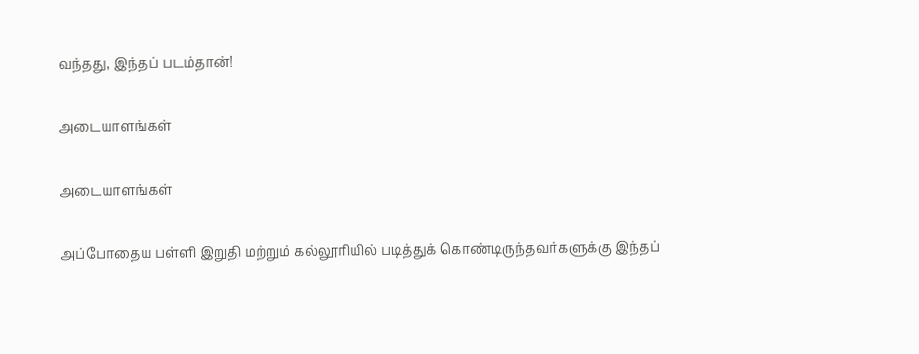வந்தது, இந்தப் படம்தான்!

அடையாளங்கள்

அடையாளங்கள்

அப்போதைய பள்ளி இறுதி மற்றும் கல்லூரியில் படித்துக் கொண்டிருந்தவர்களுக்கு இந்தப்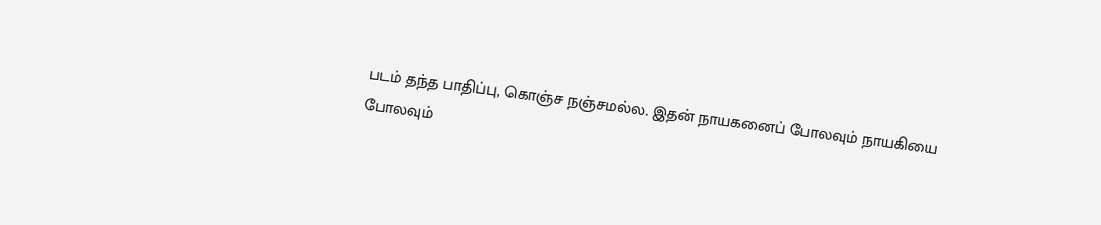படம் தந்த பாதிப்பு, கொஞ்ச நஞ்சமல்ல. இதன் நாயகனைப் போலவும் நாயகியை போலவும்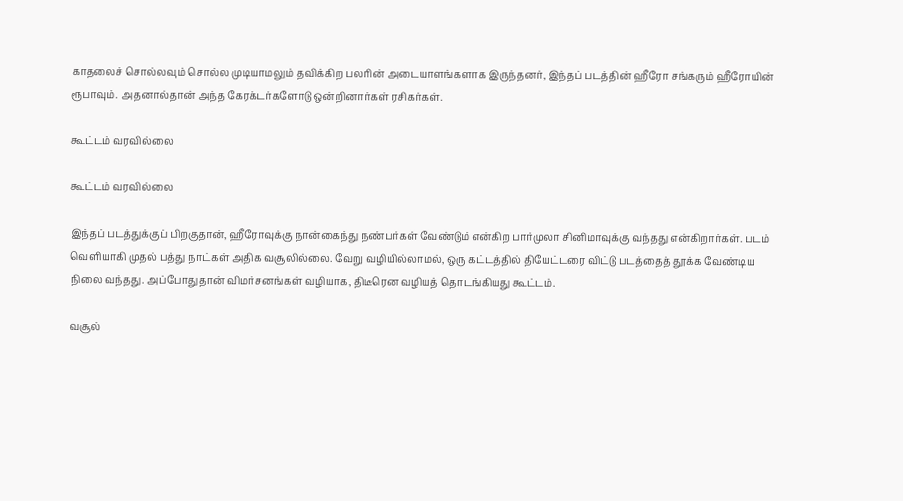காதலைச் சொல்லவும் சொல்ல முடியாமலும் தவிக்கிற பலரின் அடையாளங்களாக இருந்தனர், இந்தப் படத்தின் ஹீரோ சங்கரும் ஹீரோயின் ரூபாவும். அதனால்தான் அந்த கேரக்டர்களோடு ஒன்றினார்கள் ரசிகர்கள்.

கூட்டம் வரவில்லை

கூட்டம் வரவில்லை

இந்தப் படத்துக்குப் பிறகுதான், ஹீரோவுக்கு நான்கைந்து நண்பர்கள் வேண்டும் என்கிற பார்முலா சினிமாவுக்கு வந்தது என்கிறார்கள். படம் வெளியாகி முதல் பத்து நாட்கள் அதிக வசூலில்லை. வேறு வழியில்லாமல், ஒரு கட்டத்தில் தியேட்டரை விட்டு படத்தைத் தூக்க வேண்டிய நிலை வந்தது. அப்போதுதான் விமர்சனங்கள் வழியாக, திடீரென வழியத் தொடங்கியது கூட்டம்.

வசூல்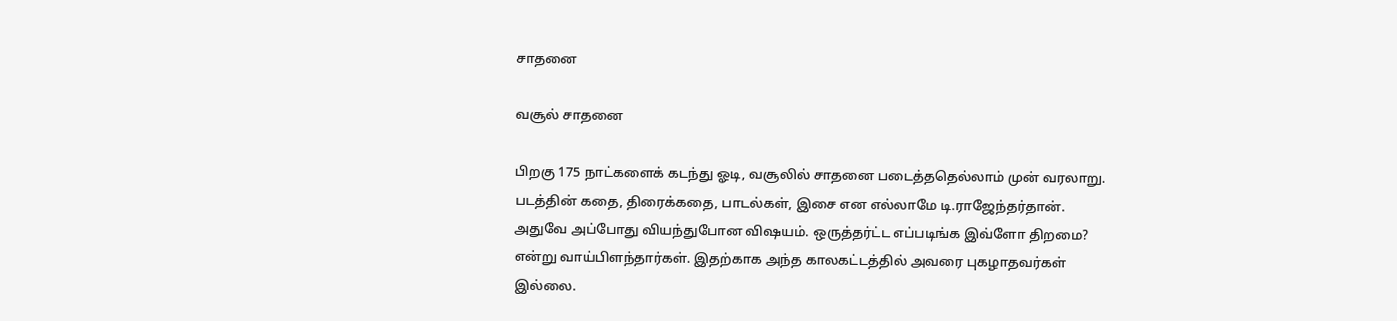சாதனை

வசூல் சாதனை

பிறகு 175 நாட்களைக் கடந்து ஓடி, வசூலில் சாதனை படைத்ததெல்லாம் முன் வரலாறு. படத்தின் கதை, திரைக்கதை, பாடல்கள், இசை என எல்லாமே டி.ராஜேந்தர்தான். அதுவே அப்போது வியந்துபோன விஷயம். ஒருத்தர்ட்ட எப்படிங்க இவ்ளோ திறமை? என்று வாய்பிளந்தார்கள். இதற்காக அந்த காலகட்டத்தில் அவரை புகழாதவர்கள் இல்லை.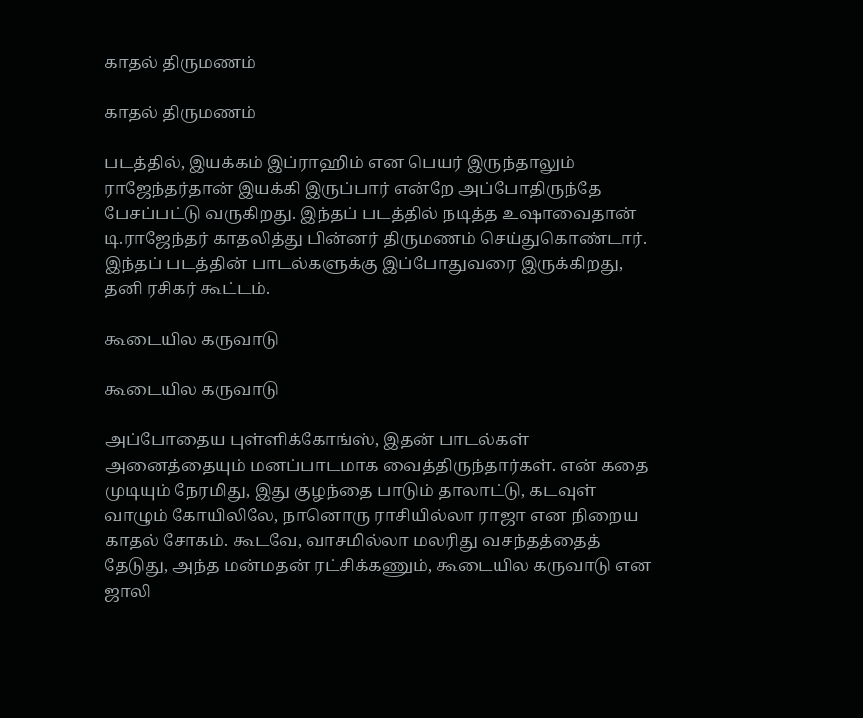காதல் திருமணம்

காதல் திருமணம்

படத்தில், இயக்கம் இப்ராஹிம் என பெயர் இருந்தாலும் ராஜேந்தர்தான் இயக்கி இருப்பார் என்றே அப்போதிருந்தே பேசப்பட்டு வருகிறது. இந்தப் படத்தில் நடித்த உஷாவைதான் டி.ராஜேந்தர் காதலித்து பின்னர் திருமணம் செய்துகொண்டார். இந்தப் படத்தின் பாடல்களுக்கு இப்போதுவரை இருக்கிறது, தனி ரசிகர் கூட்டம்.

கூடையில கருவாடு

கூடையில கருவாடு

அப்போதைய புள்ளிக்கோங்ஸ், இதன் பாடல்கள் அனைத்தையும் மனப்பாடமாக வைத்திருந்தார்கள். என் கதை முடியும் நேரமிது, இது குழந்தை பாடும் தாலாட்டு, கடவுள் வாழும் கோயிலிலே, நானொரு ராசியில்லா ராஜா என நிறைய காதல் சோகம். கூடவே, வாசமில்லா மலரிது வசந்தத்தைத் தேடுது, அந்த மன்மதன் ரட்சிக்கணும், கூடையில கருவாடு என ஜாலி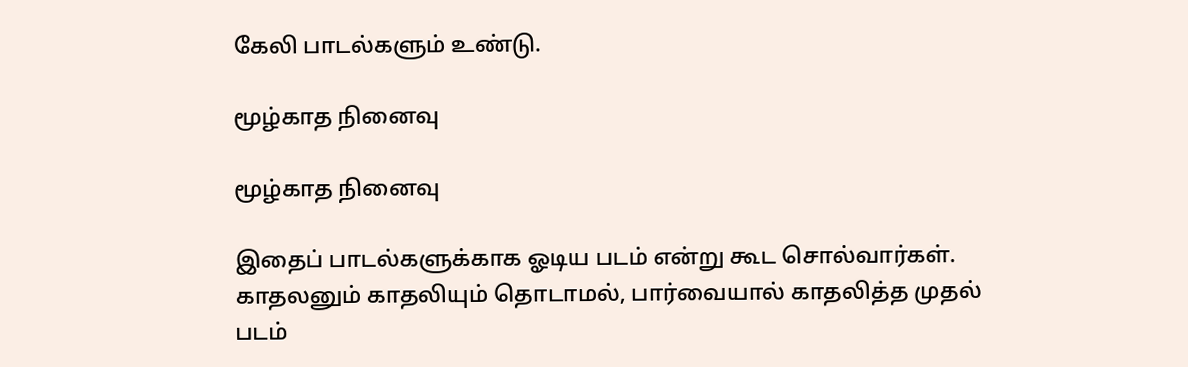கேலி பாடல்களும் உண்டு.

மூழ்காத நினைவு

மூழ்காத நினைவு

இதைப் பாடல்களுக்காக ஓடிய படம் என்று கூட சொல்வார்கள். காதலனும் காதலியும் தொடாமல், பார்வையால் காதலித்த முதல் படம்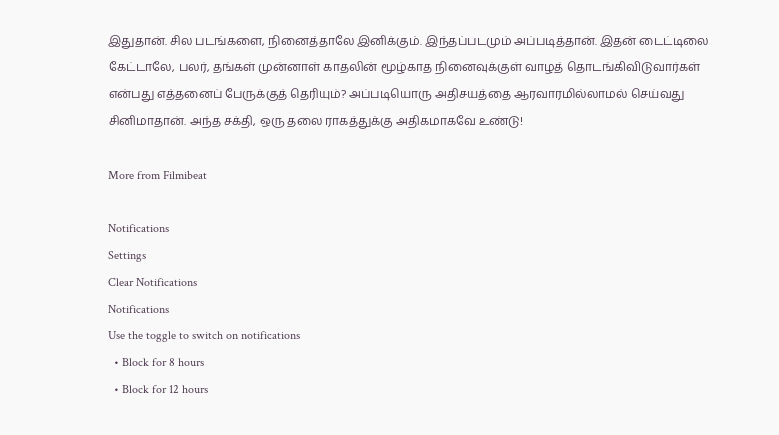இதுதான். சில படங்களை, நினைத்தாலே இனிக்கும். இந்தப்படமும் அப்படித்தான். இதன் டைட்டிலை கேட்டாலே, பலர், தங்கள் முன்னாள் காதலின் மூழ்காத நினைவுக்குள் வாழத் தொடங்கிவிடுவார்கள் என்பது எத்தனைப் பேருக்குத் தெரியும்? அப்படியொரு அதிசயத்தை ஆரவாரமில்லாமல் செய்வது சினிமாதான். அந்த சக்தி, ஒரு தலை ராகத்துக்கு அதிகமாகவே உண்டு!

More from Filmibeat

Notifications
Settings
Clear Notifications
Notifications
Use the toggle to switch on notifications
  • Block for 8 hours
  • Block for 12 hours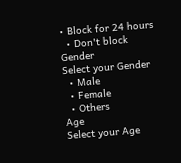• Block for 24 hours
  • Don't block
Gender
Select your Gender
  • Male
  • Female
  • Others
Age
Select your Age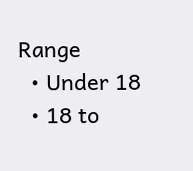Range
  • Under 18
  • 18 to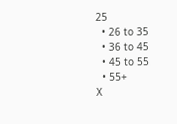25
  • 26 to 35
  • 36 to 45
  • 45 to 55
  • 55+
X